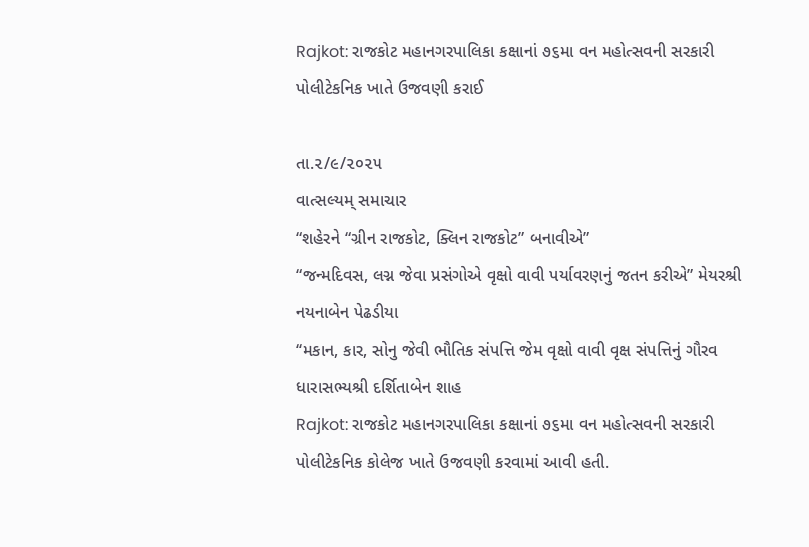Rajkot: રાજકોટ મહાનગરપાલિકા કક્ષાનાં ૭૬મા વન મહોત્સવની સરકારી પોલીટેકનિક ખાતે ઉજવણી કરાઈ

તા.૨/૯/૨૦૨૫
વાત્સલ્યમ્ સમાચાર
“શહેરને “ગ્રીન રાજકોટ, ક્લિન રાજકોટ” બનાવીએ”
“જન્મદિવસ, લગ્ન જેવા પ્રસંગોએ વૃક્ષો વાવી પર્યાવરણનું જતન કરીએ” મેયરશ્રી નયનાબેન પેઢડીયા
‘‘મકાન, કાર, સોનુ જેવી ભૌતિક સંપત્તિ જેમ વૃક્ષો વાવી વૃક્ષ સંપત્તિનું ગૌરવ ધારાસભ્યશ્રી દર્શિતાબેન શાહ
Rajkot: રાજકોટ મહાનગરપાલિકા કક્ષાનાં ૭૬મા વન મહોત્સવની સરકારી પોલીટેકનિક કોલેજ ખાતે ઉજવણી કરવામાં આવી હતી.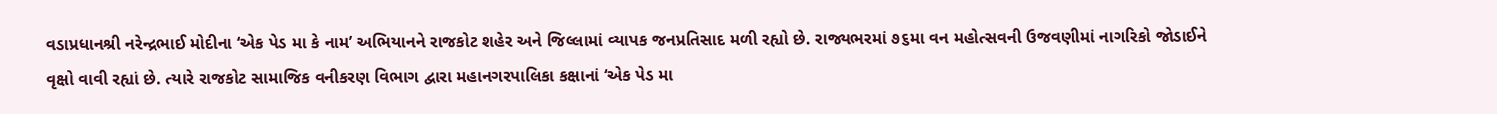વડાપ્રધાનશ્રી નરેન્દ્રભાઈ મોદીના ‘એક પેડ મા કે નામ’ અભિયાનને રાજકોટ શહેર અને જિલ્લામાં વ્યાપક જનપ્રતિસાદ મળી રહ્યો છે. રાજ્યભરમાં ૭૬મા વન મહોત્સવની ઉજવણીમાં નાગરિકો જોડાઈને વૃક્ષો વાવી રહ્યાં છે. ત્યારે રાજકોટ સામાજિક વનીકરણ વિભાગ દ્વારા મહાનગરપાલિકા કક્ષાનાં ‘એક પેડ મા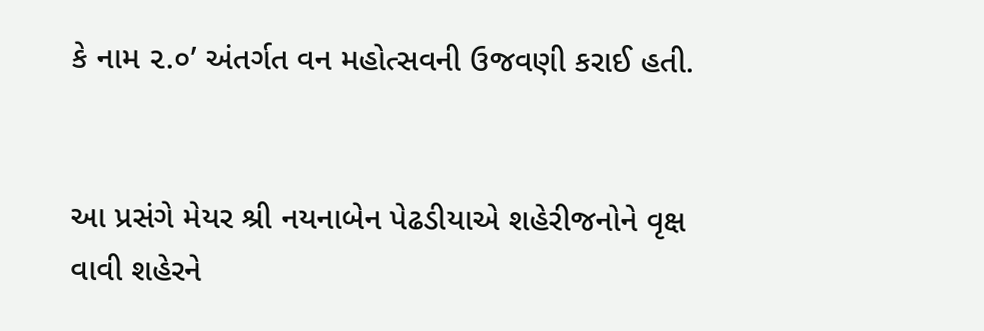કે નામ ૨.૦’ અંતર્ગત વન મહોત્સવની ઉજવણી કરાઈ હતી.


આ પ્રસંગે મેયર શ્રી નયનાબેન પેઢડીયાએ શહેરીજનોને વૃક્ષ વાવી શહેરને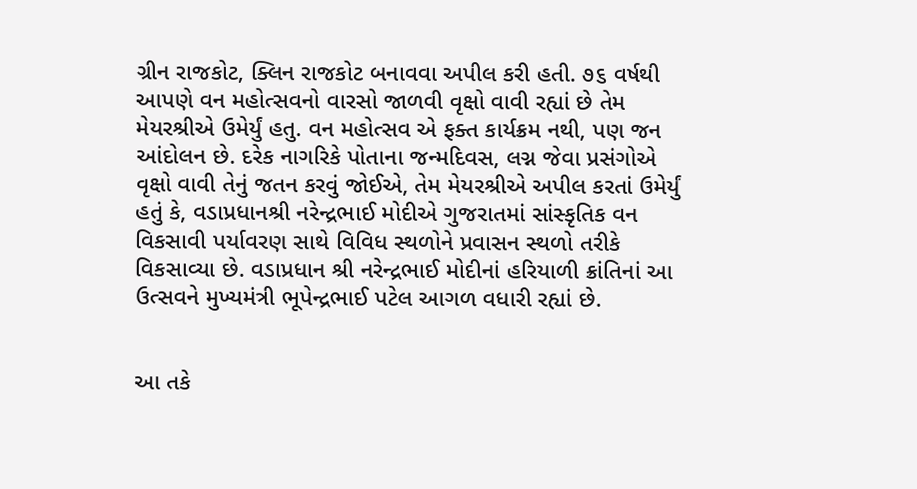ગ્રીન રાજકોટ, ક્લિન રાજકોટ બનાવવા અપીલ કરી હતી. ૭૬ વર્ષથી આપણે વન મહોત્સવનો વારસો જાળવી વૃક્ષો વાવી રહ્યાં છે તેમ મેયરશ્રીએ ઉમેર્યું હતુ. વન મહોત્સવ એ ફક્ત કાર્યક્રમ નથી, પણ જન આંદોલન છે. દરેક નાગરિકે પોતાના જન્મદિવસ, લગ્ન જેવા પ્રસંગોએ વૃક્ષો વાવી તેનું જતન કરવું જોઈએ, તેમ મેયરશ્રીએ અપીલ કરતાં ઉમેર્યું હતું કે, વડાપ્રધાનશ્રી નરેન્દ્રભાઈ મોદીએ ગુજરાતમાં સાંસ્કૃતિક વન વિકસાવી પર્યાવરણ સાથે વિવિધ સ્થળોને પ્રવાસન સ્થળો તરીકે વિકસાવ્યા છે. વડાપ્રધાન શ્રી નરેન્દ્રભાઈ મોદીનાં હરિયાળી ક્રાંતિનાં આ ઉત્સવને મુખ્યમંત્રી ભૂપેન્દ્રભાઈ પટેલ આગળ વધારી રહ્યાં છે.


આ તકે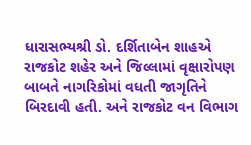ધારાસભ્યશ્રી ડો. દર્શિતાબેન શાહએ રાજકોટ શહેર અને જિલ્લામાં વૃક્ષારોપણ બાબતે નાગરિકોમાં વધતી જાગૃતિને બિરદાવી હતી. અને રાજકોટ વન વિભાગ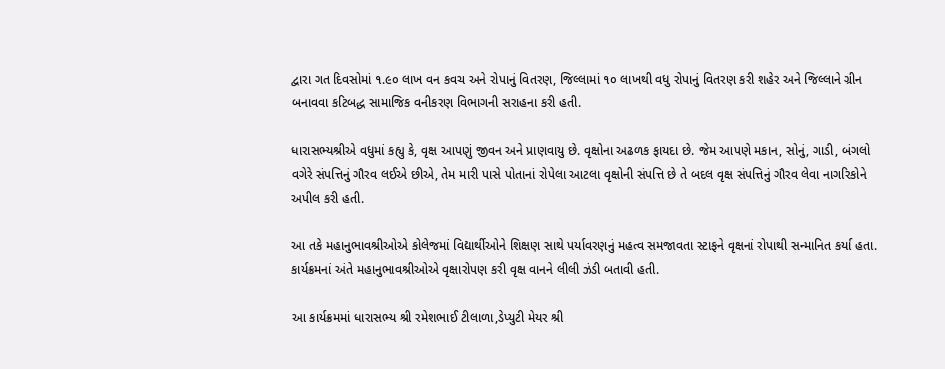દ્વારા ગત દિવસોમાં ૧.૯૦ લાખ વન કવચ અને રોપાનું વિતરણ, જિલ્લામાં ૧૦ લાખથી વધુ રોપાનું વિતરણ કરી શહેર અને જિલ્લાને ગ્રીન બનાવવા કટિબદ્ધ સામાજિક વનીકરણ વિભાગની સરાહના કરી હતી.

ધારાસભ્યશ્રીએ વધુમાં કહ્યુ કે, વૃક્ષ આપણું જીવન અને પ્રાણવાયુ છે. વૃક્ષોના અઢળક ફાયદા છે. જેમ આપણે મકાન, સોનું, ગાડી, બંગલો વગેરે સંપત્તિનું ગૌરવ લઈએ છીએ, તેમ મારી પાસે પોતાનાં રોપેલા આટલા વૃક્ષોની સંપત્તિ છે તે બદલ વૃક્ષ સંપત્તિનું ગૌરવ લેવા નાગરિકોને અપીલ કરી હતી.

આ તકે મહાનુભાવશ્રીઓએ કોલેજમાં વિદ્યાર્થીઓને શિક્ષણ સાથે પર્યાવરણનું મહત્વ સમજાવતા સ્ટાફને વૃક્ષનાં રોપાથી સન્માનિત કર્યા હતા.
કાર્યક્રમનાં અંતે મહાનુભાવશ્રીઓએ વૃક્ષારોપણ કરી વૃક્ષ વાનને લીલી ઝંડી બતાવી હતી.

આ કાર્યક્રમમાં ધારાસભ્ય શ્રી રમેશભાઈ ટીલાળા,ડેપ્યુટી મેયર શ્રી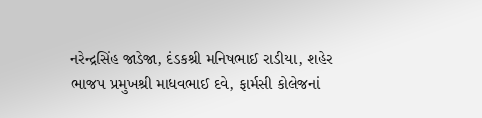નરેન્દ્રસિંહ જાડેજા, દંડકશ્રી મનિષભાઈ રાડીયા, શહેર ભાજપ પ્રમુખશ્રી માધવભાઈ દવે, ફાર્મસી કોલેજનાં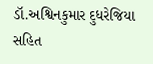ડૉ.અશ્વિનકુમાર દુધરેજિયા સહિત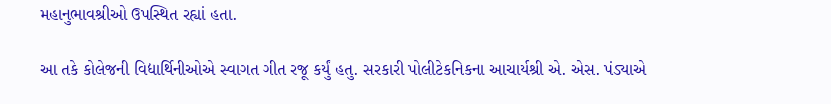મહાનુભાવશ્રીઓ ઉપસ્થિત રહ્યાં હતા.

આ તકે કોલેજની વિદ્યાર્થિનીઓએ સ્વાગત ગીત રજૂ કર્યું હતુ. સરકારી પોલીટેકનિકના આચાર્યશ્રી એ. એસ. પંડ્યાએ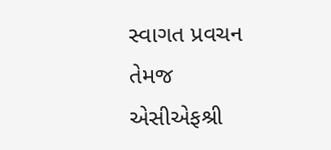સ્વાગત પ્રવચન તેમજ એસીએફશ્રી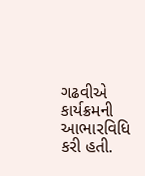ગઢવીએ કાર્યક્રમની આભારવિધિ કરી હતી.